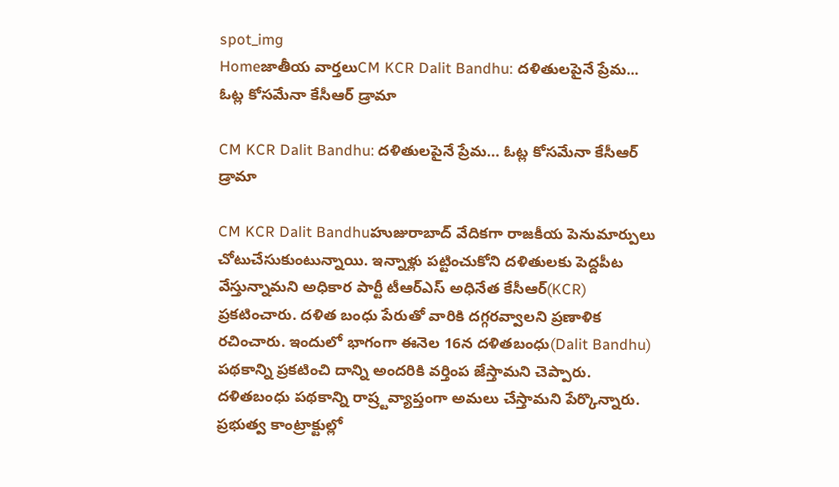spot_img
Homeజాతీయ వార్తలుCM KCR Dalit Bandhu: దళితులపైనే ప్రేమ... ఓట్ల కోసమేనా కేసీఆర్ డ్రామా

CM KCR Dalit Bandhu: దళితులపైనే ప్రేమ… ఓట్ల కోసమేనా కేసీఆర్ డ్రామా

CM KCR Dalit Bandhuహుజురాబాద్ వేదికగా రాజకీయ పెనుమార్పులు చోటుచేసుకుంటున్నాయి. ఇన్నాళ్లు పట్టించుకోని దళితులకు పెద్దపీట వేస్తున్నామని అధికార పార్టీ టీఆర్ఎస్ అధినేత కేసీఆర్(KCR) ప్రకటించారు. దళిత బంధు పేరుతో వారికి దగ్గరవ్వాలని ప్రణాళిక రచించారు. ఇందులో భాగంగా ఈనెల 16న దళితబంధు(Dalit Bandhu) పథకాన్ని ప్రకటించి దాన్ని అందరికి వర్తింప జేస్తామని చెప్పారు. దళితబంధు పథకాన్ని రాష్ర్టవ్యాప్తంగా అమలు చేస్తామని పేర్కొన్నారు. ప్రభుత్వ కాంట్రాక్టుల్లో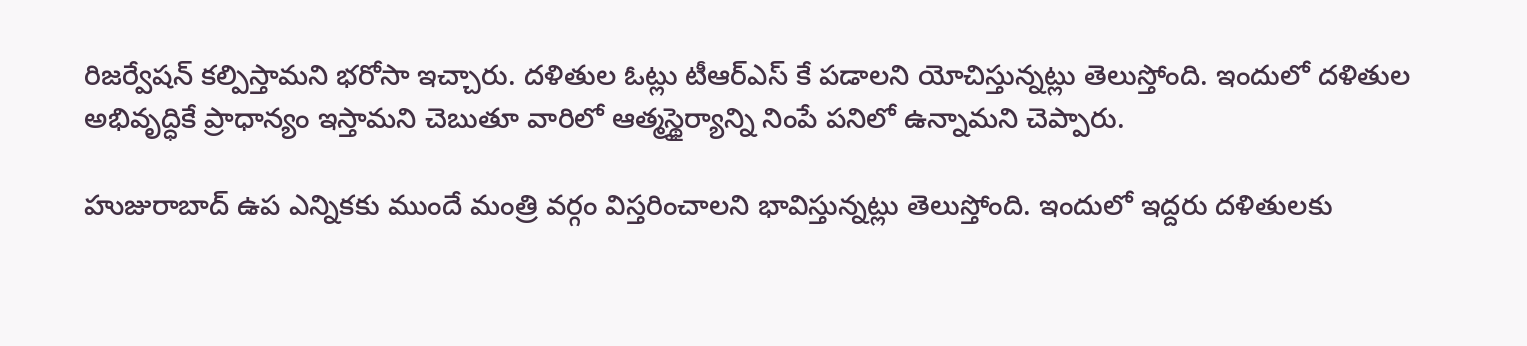రిజర్వేషన్ కల్పిస్తామని భరోసా ఇచ్చారు. దళితుల ఓట్లు టీఆర్ఎస్ కే పడాలని యోచిస్తున్నట్లు తెలుస్తోంది. ఇందులో దళితుల అభివృద్ధికే ప్రాధాన్యం ఇస్తామని చెబుతూ వారిలో ఆత్మస్థైర్యాన్ని నింపే పనిలో ఉన్నామని చెప్పారు.

హుజురాబాద్ ఉప ఎన్నికకు ముందే మంత్రి వర్గం విస్తరించాలని భావిస్తున్నట్లు తెలుస్తోంది. ఇందులో ఇద్దరు దళితులకు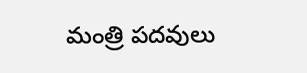మంత్రి పదవులు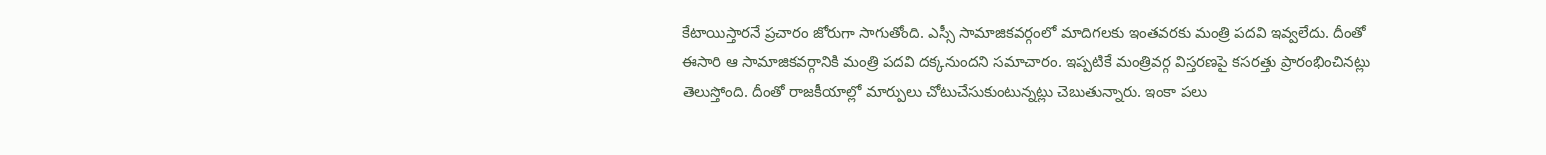కేటాయిస్తారనే ప్రచారం జోరుగా సాగుతోంది. ఎస్సీ సామాజికవర్గంలో మాదిగలకు ఇంతవరకు మంత్రి పదవి ఇవ్వలేదు. దీంతో ఈసారి ఆ సామాజికవర్గానికి మంత్రి పదవి దక్కనుందని సమాచారం. ఇప్పటికే మంత్రివర్గ విస్తరణపై కసరత్తు ప్రారంభించినట్లు తెలుస్తోంది. దీంతో రాజకీయాల్లో మార్పులు చోటుచేసుకుంటున్నట్లు చెబుతున్నారు. ఇంకా పలు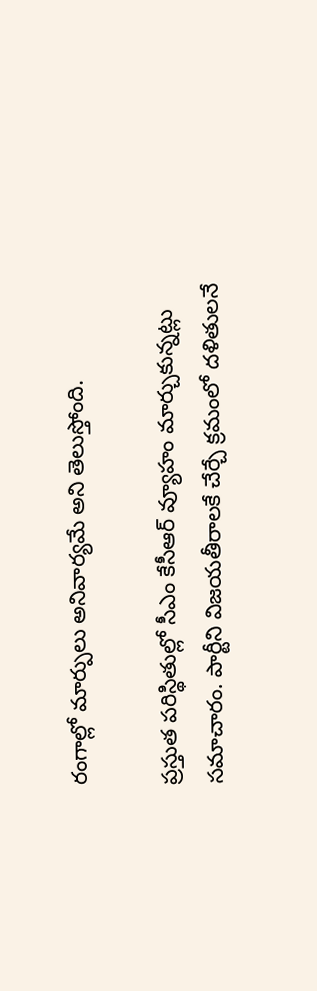రంగాల్లో మార్పులు అనివార్యమే అని తెలుస్తోంది.

ప్రస్తుత పరిస్థితుల్లో సీఎం కేసీఆర్ వ్యూహం మార్చుకున్నట్లు సమాచారం. పార్టీని విజయతీరాలకే చేర్చే క్రమంలో దళితులనే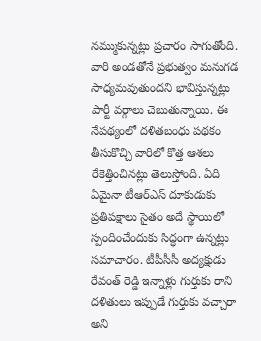నమ్ముకున్నట్లు ప్రచారం సాగుతోంది. వారి అండతోనే ప్రభుత్వం మనుగడ సాధ్యమవుతుందని భావిస్తున్నట్లు పార్టీ వర్గాలు చెబుతున్నాయి. ఈ నేపథ్యంలో దళితబంధు పథకం తీసుకొచ్చి వారిలో కొత్త ఆశలు రేకెత్తించినట్లు తెలుస్తోంది. ఏది ఏమైనా టీఆర్ఎస్ దూకుడుకు ప్రతిపక్షాలు సైతం అదే స్థాయిలో స్పందించేందుకు సిద్ధంగా ఉన్నట్లు సమాచారం. టీపీసీసీ అద్యక్షుడు రేవంత్ రెడ్డి ఇన్నాళ్లు గుర్తుకు రాని దళితులు ఇప్పుడే గుర్తుకు వచ్చారా అని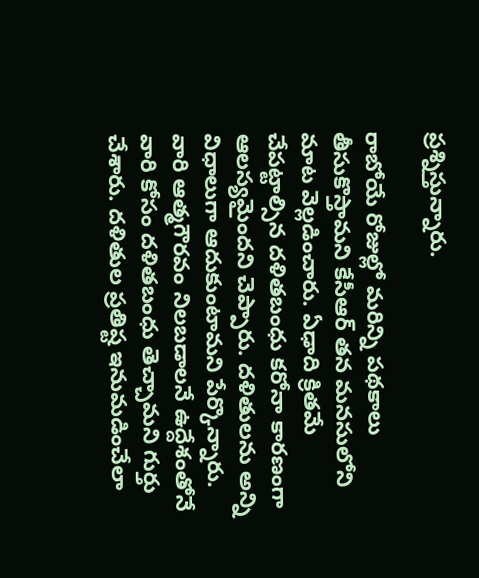ప్రశ్నిస్తున్నారు.

రాబోయే రోజుల్లో మరిన్ని పథకాలు తీసుకొస్తామని కేసీఆర్ తన మనసులోని మాట వెల్లడించారు. ఏఢాది క్రితమే చేపట్టాల్సిన దళితబంధు కరోనా కారణంగా ఆలస్యమైందని చెప్పారు. దళితులను అన్ని విధాలుగా ఆదుకుంటామని పేర్కొన్నారు. వారి ఆత్మగౌరవం నిలబడాలనే ఉద్దేశంతోనే వారి కోసం దళితబంధు తెచ్చామని గుర్తు చేశారు. దళితుల ప్రతిష్ట ఇనుమడించేలా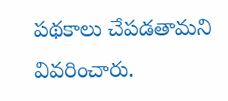పథకాలు చేపడతామని వివరించారు.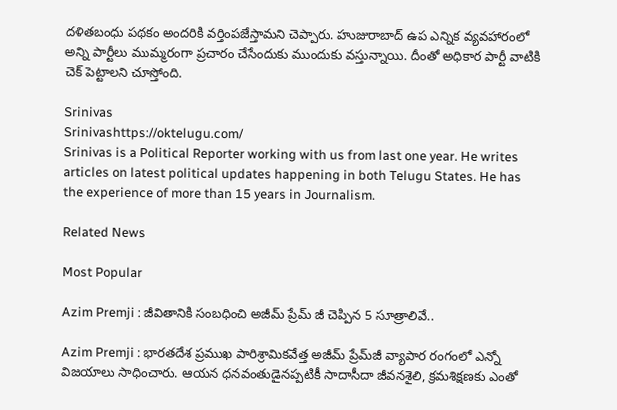దళితబంధు పథకం అందరికి వర్తింపజేస్తామని చెప్పారు. హుజురాబాద్ ఉప ఎన్నిక వ్యవహారంలో అన్ని పార్టీలు ముమ్మరంగా ప్రచారం చేసేందుకు ముందుకు వస్తున్నాయి. దీంతో అధికార పార్టీ వాటికి చెక్ పెట్టాలని చూస్తోంది.

Srinivas
Srinivashttps://oktelugu.com/
Srinivas is a Political Reporter working with us from last one year. He writes articles on latest political updates happening in both Telugu States. He has the experience of more than 15 years in Journalism.

Related News

Most Popular

Azim Premji : జీవితానికి సంబధించి అజీమ్ ప్రేమ్ జీ చెప్పిన 5 సూత్రాలివే..

Azim Premji : భారతదేశ ప్రముఖ పారిశ్రామికవేత్త అజీమ్ ప్రేమ్‌జీ వ్యాపార రంగంలో ఎన్నో విజయాలు సాధించారు. ఆయన ధనవంతుడైనప్పటికీ సాదాసీదా జీవనశైలి, క్రమశిక్షణకు ఎంతో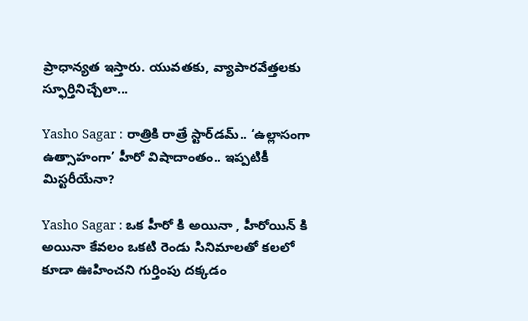ప్రాధాన్యత ఇస్తారు. యువతకు, వ్యాపారవేత్తలకు స్ఫూర్తినిచ్చేలా...

Yasho Sagar : రాత్రికి రాత్రే స్టార్‌డమ్.. ‘ఉల్లాసంగా ఉత్సాహంగా’ హీరో విషాదాంతం.. ఇప్పటికీ మిస్టరీయేనా?

Yasho Sagar : ఒక హీరో కి అయినా , హీరోయిన్ కి అయినా కేవలం ఒకటి రెండు సినిమాలతో కలలో కూడా ఊహించని గుర్తింపు దక్కడం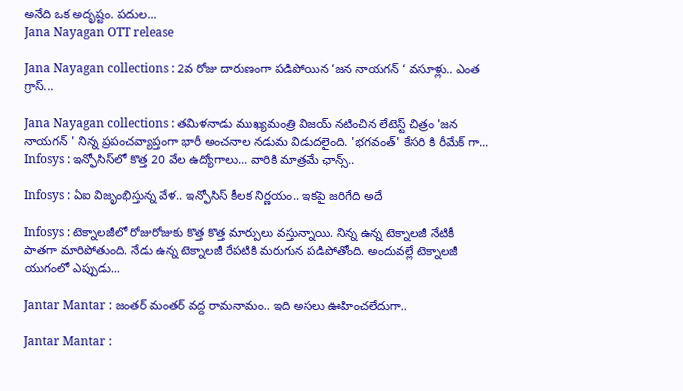అనేది ఒక అదృష్టం. పదుల...
Jana Nayagan OTT release

Jana Nayagan collections : 2వ రోజు దారుణంగా పడిపోయిన ‘జన నాయగన్ ‘ వసూళ్లు.. ఎంత గ్రాస్...

Jana Nayagan collections : తమిళనాడు ముఖ్యమంత్రి విజయ్ నటించిన లేటెస్ట్ చిత్రం 'జన నాయగన్ ' నిన్న ప్రపంచవ్యాప్తంగా భారీ అంచనాల నడుమ విడుదలైంది. 'భగవంత్' కేసరి కి రీమేక్ గా...
Infosys : ఇన్ఫోసిస్‌లో కొత్త 20 వేల ఉద్యోగాలు... వారికి మాత్రమే ఛాన్స్‌..

Infosys : ఏఐ విజృంభిస్తున్న వేళ.. ఇన్ఫోసిస్ కీలక నిర్ణయం.. ఇకపై జరిగేది అదే

Infosys : టెక్నాలజీలో రోజురోజుకు కొత్త కొత్త మార్పులు వస్తున్నాయి. నిన్న ఉన్న టెక్నాలజీ నేటికీ పాతగా మారిపోతుంది. నేడు ఉన్న టెక్నాలజీ రేపటికి మరుగున పడిపోతోంది. అందువల్లే టెక్నాలజీ యుగంలో ఎప్పుడు...

Jantar Mantar : జంతర్ మంతర్ వద్ద రామనామం.. ఇది అసలు ఊహించలేదుగా..

Jantar Mantar :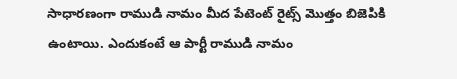సాధారణంగా రాముడి నామం మీద పేటెంట్ రైట్స్ మొత్తం బిజెపికి ఉంటాయి. ఎందుకంటే ఆ పార్టీ రాముడి నామం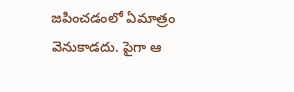జపించడంలో ఏమాత్రం వెనుకాడదు. పైగా ఆ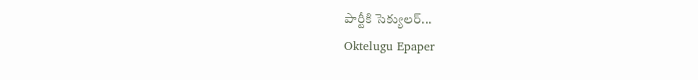పార్టీకి సెక్యులర్...
Oktelugu Epaper